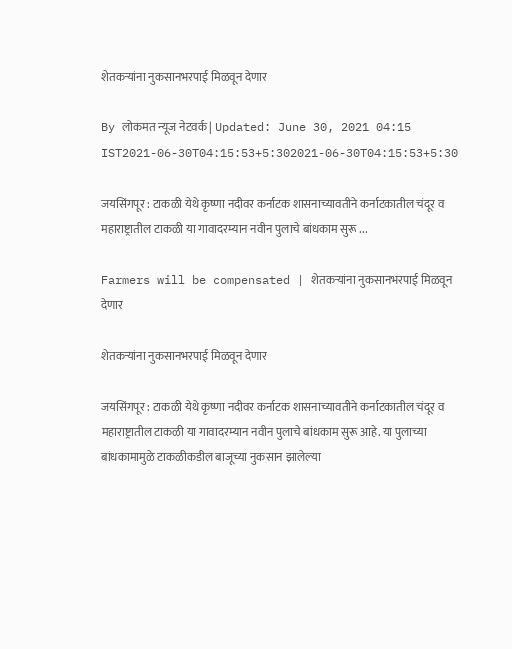शेतकऱ्यांना नुकसानभरपाई मिळवून देणार

By लोकमत न्यूज नेटवर्क | Updated: June 30, 2021 04:15 IST2021-06-30T04:15:53+5:302021-06-30T04:15:53+5:30

जयसिंगपूर : टाकळी येथे कृष्णा नदीवर कर्नाटक शासनाच्यावतीने कर्नाटकातील चंदूर व महाराष्ट्रातील टाकळी या गावादरम्यान नवीन पुलाचे बांधकाम सुरू ...

Farmers will be compensated | शेतकऱ्यांना नुकसानभरपाई मिळवून देणार

शेतकऱ्यांना नुकसानभरपाई मिळवून देणार

जयसिंगपूर : टाकळी येथे कृष्णा नदीवर कर्नाटक शासनाच्यावतीने कर्नाटकातील चंदूर व महाराष्ट्रातील टाकळी या गावादरम्यान नवीन पुलाचे बांधकाम सुरू आहे. या पुलाच्या बांधकामामुळे टाकळीकडील बाजूच्या नुकसान झालेल्या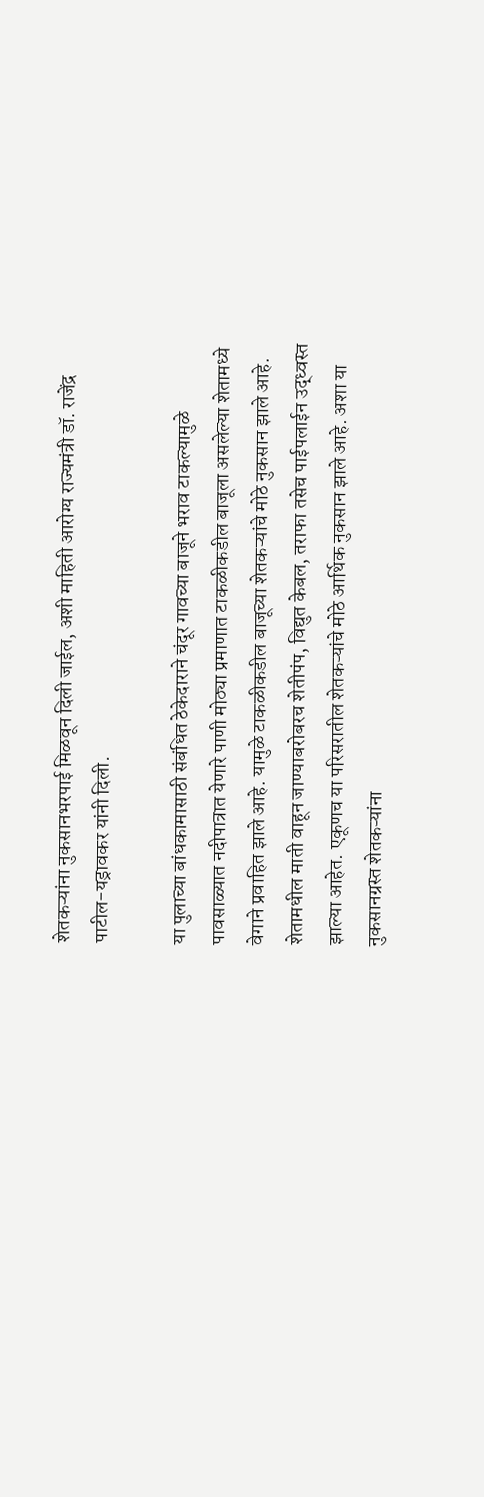शेतकऱ्यांना नुकसानभरपाई मिळवून दिली जाईल, अशी माहिती आरोग्य राज्यमंत्री डॉ. राजेंद्र पाटील-यड्रावकर यांनी दिली.

या पुलाच्या बांधकामासाठी संबंधित ठेकेदाराने चंदूर गावच्या बाजूने भराव टाकल्यामुळे पावसाळ्यात नदीपात्रात येणारे पाणी मोठ्या प्रमाणात टाकळीकडील बाजूला असलेल्या शेतामध्ये वेगाने प्रवाहित झाले आहे. यामुळे टाकळीकडील बाजूच्या शेतकऱ्यांचे मोठे नुकसान झाले आहे. शेतामधील माती वाहून जाण्याबरोबरच शेतीपंप, विद्युत केबल, तराफा तसेच पाईपलाईन उद्ध्वस्त झाल्या आहेत. एकूणच या परिसरातील शेतकऱ्यांचे मोठे आर्थिक नुकसान झाले आहे. अशा या नुकसानग्रस्त शेतकऱ्यांना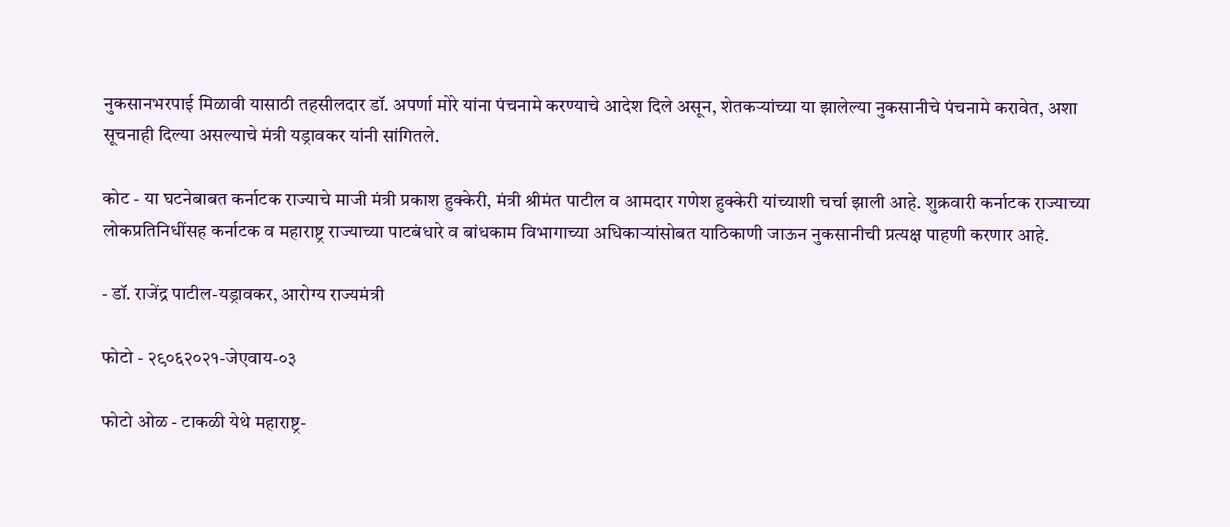नुकसानभरपाई मिळावी यासाठी तहसीलदार डॉ. अपर्णा मोरे यांना पंचनामे करण्याचे आदेश दिले असून, शेतकऱ्यांच्या या झालेल्या नुकसानीचे पंचनामे करावेत, अशा सूचनाही दिल्या असल्याचे मंत्री यड्रावकर यांनी सांगितले.

कोट - या घटनेबाबत कर्नाटक राज्याचे माजी मंत्री प्रकाश हुक्केरी, मंत्री श्रीमंत पाटील व आमदार गणेश हुक्केरी यांच्याशी चर्चा झाली आहे. शुक्रवारी कर्नाटक राज्याच्या लोकप्रतिनिधींसह कर्नाटक व महाराष्ट्र राज्याच्या पाटबंधारे व बांधकाम विभागाच्या अधिकाऱ्यांसोबत याठिकाणी जाऊन नुकसानीची प्रत्यक्ष पाहणी करणार आहे.

- डॉ. राजेंद्र पाटील-यड्रावकर, आरोग्य राज्यमंत्री

फोटो - २९०६२०२१-जेएवाय-०३

फोटो ओळ - टाकळी येथे महाराष्ट्र-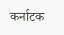कर्नाटक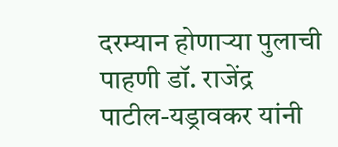दरम्यान होणाऱ्या पुलाची पाहणी डॉ. राजेंद्र पाटील-यड्रावकर यांनी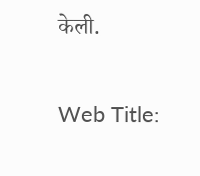केली.

Web Title: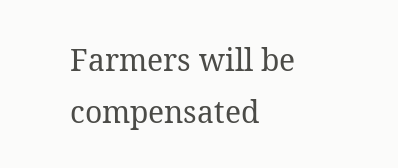Farmers will be compensated